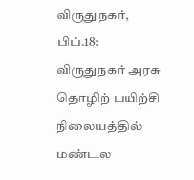விருதுநகர், பிப்.18: விருதுநகர் அரசு தொழிற் பயிற்சி நிலையத்தில் மண்டல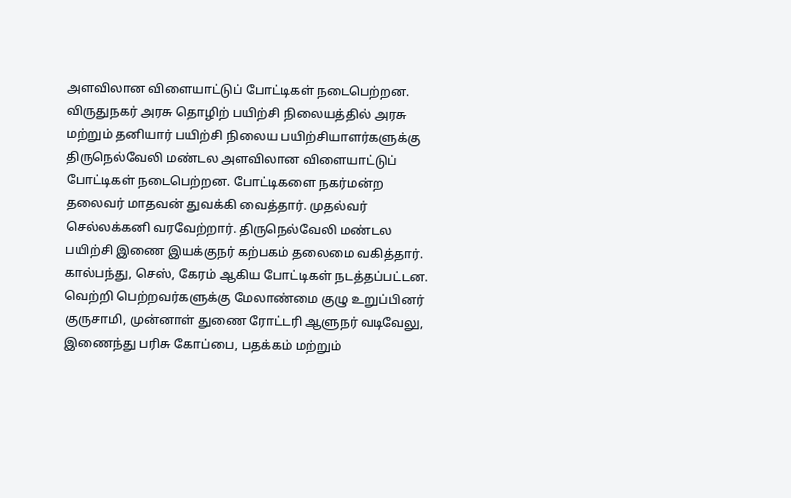அளவிலான விளையாட்டுப் போட்டிகள் நடைபெற்றன. விருதுநகர் அரசு தொழிற் பயிற்சி நிலையத்தில் அரசு மற்றும் தனியார் பயிற்சி நிலைய பயிற்சியாளர்களுக்கு திருநெல்வேலி மண்டல அளவிலான விளையாட்டுப் போட்டிகள் நடைபெற்றன. போட்டிகளை நகர்மன்ற தலைவர் மாதவன் துவக்கி வைத்தார். முதல்வர் செல்லக்கனி வரவேற்றார். திருநெல்வேலி மண்டல பயிற்சி இணை இயக்குநர் கற்பகம் தலைமை வகித்தார்.
கால்பந்து, செஸ், கேரம் ஆகிய போட்டிகள் நடத்தப்பட்டன. வெற்றி பெற்றவர்களுக்கு மேலாண்மை குழு உறுப்பினர் குருசாமி, முன்னாள் துணை ரோட்டரி ஆளுநர் வடிவேலு, இணைந்து பரிசு கோப்பை, பதக்கம் மற்றும்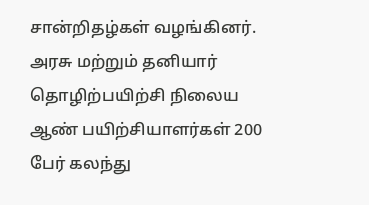சான்றிதழ்கள் வழங்கினர். அரசு மற்றும் தனியார் தொழிற்பயிற்சி நிலைய ஆண் பயிற்சியாளர்கள் 200 பேர் கலந்து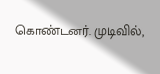கொண்டனர். முடிவில்,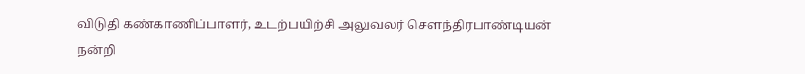விடுதி கண்காணிப்பாளர், உடற்பயிற்சி அலுவலர் சௌந்திரபாண்டியன் நன்றி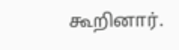கூறினார்.